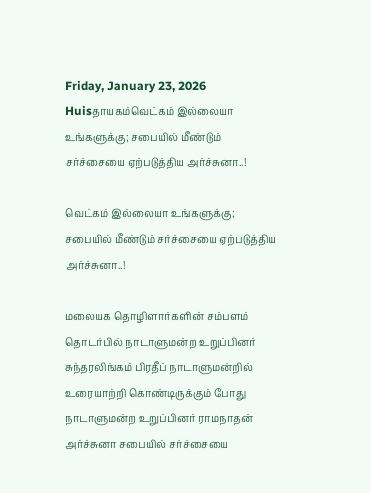Friday, January 23, 2026
Huisதாயகம்வெட்கம் இல்லையா உங்களுக்கு; சபையில் மீண்டும் சர்ச்சையை ஏற்படுத்திய அர்ச்சுனா..!

வெட்கம் இல்லையா உங்களுக்கு; சபையில் மீண்டும் சர்ச்சையை ஏற்படுத்திய அர்ச்சுனா..!

மலையக தொழிளார்களின் சம்பளம் தொடர்பில் நாடாளுமன்ற உறுப்பினர் சுந்தரலிங்கம் பிரதீப் நாடாளுமன்றில் உரையாற்றி கொண்டிருக்கும் போது நாடாளுமன்ற உறுப்பினர் ராமநாதன் அர்ச்சுனா சபையில் சர்ச்சையை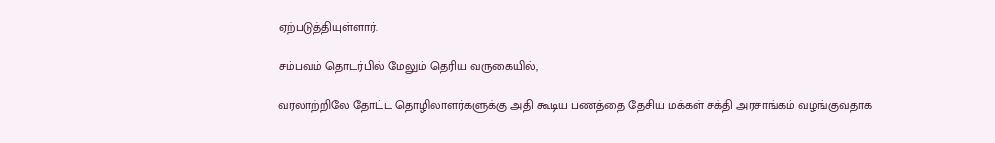ஏற்படுத்தியுள்ளார்.

சம்பவம் தொடர்பில் மேலும் தெரிய வருகையில்,

வரலாற்றிலே தோட்ட தொழிலாளர்களுக்கு அதி கூடிய பணத்தை தேசிய மக்கள் சக்தி அரசாங்கம் வழங்குவதாக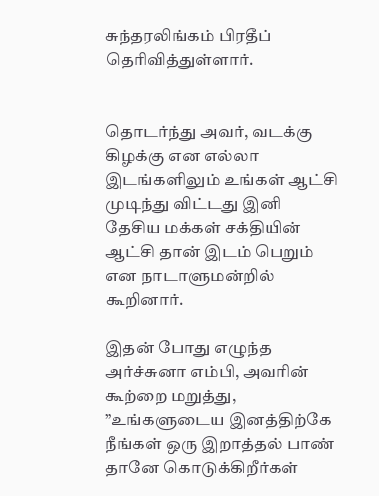சுந்தரலிங்கம் பிரதீப் தெரிவித்துள்ளார்.


தொடர்ந்து அவர், வடக்கு கிழக்கு என எல்லா இடங்களிலும் உங்கள் ஆட்சி முடிந்து விட்டது இனி தேசிய மக்கள் சக்தியின் ஆட்சி தான் இடம் பெறும் என நாடாளுமன்றில் கூறினார்.

இதன் போது எழுந்த அர்ச்சுனா எம்பி, அவரின் கூற்றை மறுத்து, ”உங்களுடைய இனத்திற்கே நீங்கள் ஒரு இறாத்தல் பாண் தானே கொடுக்கிறீர்கள்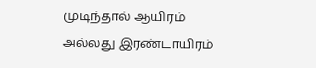முடிந்தால் ஆயிரம் அல்லது இரண்டாயிரம்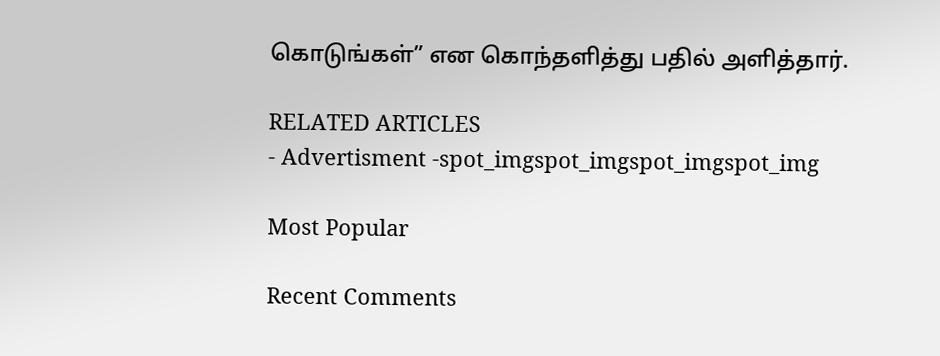கொடுங்கள்” என கொந்தளித்து பதில் அளித்தார்.

RELATED ARTICLES
- Advertisment -spot_imgspot_imgspot_imgspot_img

Most Popular

Recent Comments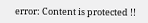error: Content is protected !!